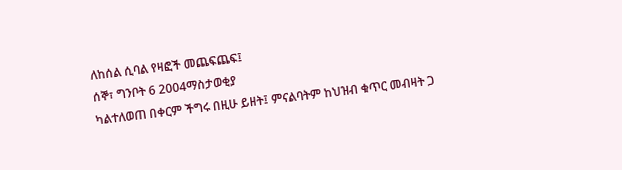ለከሰል ሲባል የዛፎች መጨፍጨፍ፤
ሰኞ፣ ግንቦት 6 2004ማስታወቂያ
ካልተለወጠ በቀርም ችግሩ በዚሁ ይዘት፤ ምናልባትም ከህዝብ ቁጥር መብዛት ጋ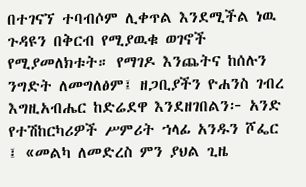በተገናኘ ተባብሶም ሊቀጥል እንደሚችል ነዉ ጉዳዩን በቅርብ የሚያዉቁ ወገኖች የሚያመለክቱት። የማገዶ እንጨትና ከሰሉን ንግድት ለመግለፅም፤ ዘጋቢያችን ዮሐንስ ገብረ እግዚአብሔር ከድሬደዋ እንደዘገበልን፦ አንድ የተሽከርካሪዎች ሥምሪት ኀላፊ አንዱን ሾፌር ፤ «መልካ ለመድረስ ምን ያህል ጊዜ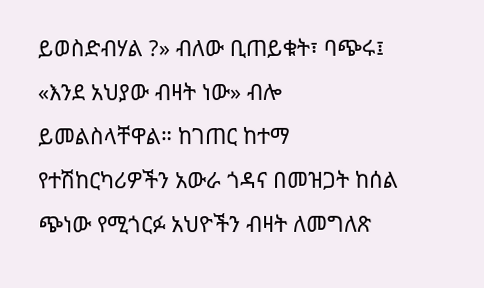ይወስድብሃል ?» ብለው ቢጠይቁት፣ ባጭሩ፤ «እንደ አህያው ብዛት ነው» ብሎ ይመልስላቸዋል። ከገጠር ከተማ የተሽከርካሪዎችን አውራ ጎዳና በመዝጋት ከሰል ጭነው የሚጎርፉ አህዮችን ብዛት ለመግለጽ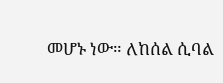መሆኑ ነው። ለከሰል ሲባል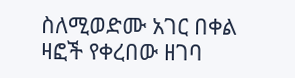ስለሚወድሙ አገር በቀል ዛፎች የቀረበው ዘገባ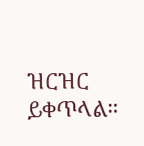ዝርዝር ይቀጥላል።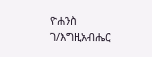ዮሐንስ ገ/እግዚአብሔር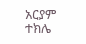አርያም ተክሌ